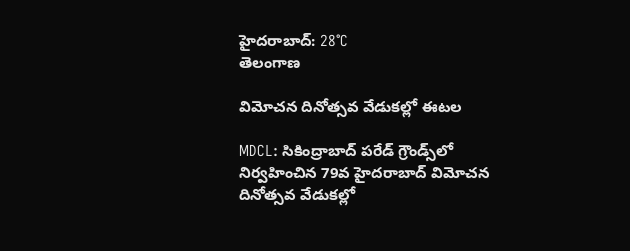హైదరాబాద్: 28°C
తెలంగాణ

విమోచన దినోత్సవ వేడుకల్లో ఈటల

MDCL: సికింద్రాబాద్‌ పరేడ్‌ గ్రౌండ్స్‌లో నిర్వహించిన 79వ హైదరాబాద్‌ విమోచన దినోత్సవ వేడుకల్లో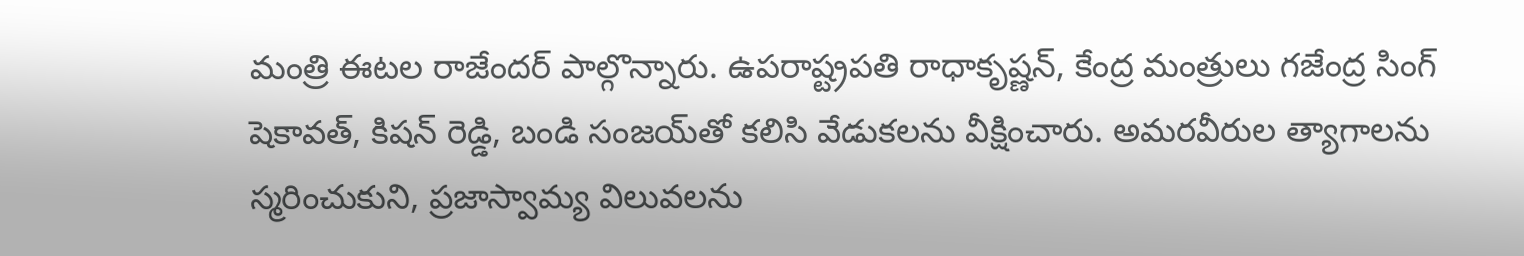మంత్రి ఈటల రాజేందర్‌ పాల్గొన్నారు. ఉపరాష్ట్రపతి రాధాకృష్ణన్, కేంద్ర మంత్రులు గజేంద్ర సింగ్‌ షెకావత్, కిషన్‌ రెడ్డి, బండి సంజయ్‌తో కలిసి వేడుకలను వీక్షించారు. అమరవీరుల త్యాగాలను స్మరించుకుని, ప్రజాస్వామ్య విలువలను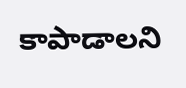కాపాడాలని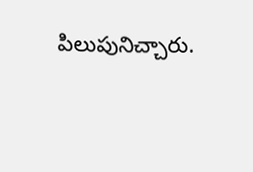పిలుపునిచ్చారు.